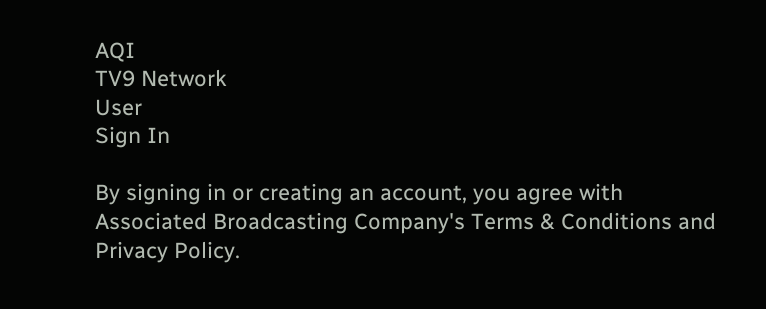AQI
TV9 Network
User
Sign In

By signing in or creating an account, you agree with Associated Broadcasting Company's Terms & Conditions and Privacy Policy.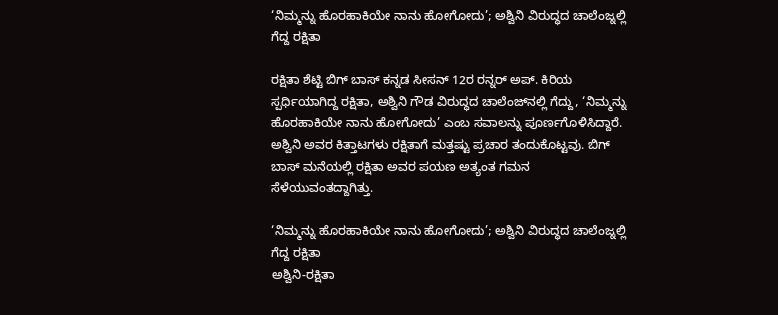‘ನಿಮ್ಮನ್ನು ಹೊರಹಾಕಿಯೇ ನಾನು ಹೋಗೋದು’; ಅಶ್ವಿನಿ ವಿರುದ್ಧದ ಚಾಲೆಂಜ್ನಲ್ಲಿ ಗೆದ್ದ ರಕ್ಷಿತಾ

ರಕ್ಷಿತಾ ಶೆಟ್ಟಿ ಬಿಗ್ ಬಾಸ್ ಕನ್ನಡ ಸೀಸನ್ 12ರ ರನ್ನರ್ ಅಪ್. ಕಿರಿಯ ಸ್ಪರ್ಧಿಯಾಗಿದ್ದ ರಕ್ಷಿತಾ, ಅಶ್ವಿನಿ ಗೌಡ ವಿರುದ್ಧದ ಚಾಲೆಂಜ್‌ನಲ್ಲಿ ಗೆದ್ದು, ‘ನಿಮ್ಮನ್ನು ಹೊರಹಾಕಿಯೇ ನಾನು ಹೋಗೋದು’ ಎಂಬ ಸವಾಲನ್ನು ಪೂರ್ಣಗೊಳಿಸಿದ್ದಾರೆ. ಅಶ್ವಿನಿ ಅವರ ಕಿತ್ತಾಟಗಳು ರಕ್ಷಿತಾಗೆ ಮತ್ತಷ್ಟು ಪ್ರಚಾರ ತಂದುಕೊಟ್ಟವು. ಬಿಗ್ ಬಾಸ್ ಮನೆಯಲ್ಲಿ ರಕ್ಷಿತಾ ಅವರ ಪಯಣ ಅತ್ಯಂತ ಗಮನ ಸೆಳೆಯುವಂತದ್ದಾಗಿತ್ತು.

‘ನಿಮ್ಮನ್ನು ಹೊರಹಾಕಿಯೇ ನಾನು ಹೋಗೋದು’; ಅಶ್ವಿನಿ ವಿರುದ್ಧದ ಚಾಲೆಂಜ್ನಲ್ಲಿ ಗೆದ್ದ ರಕ್ಷಿತಾ
ಅಶ್ವಿನಿ-ರಕ್ಷಿತಾ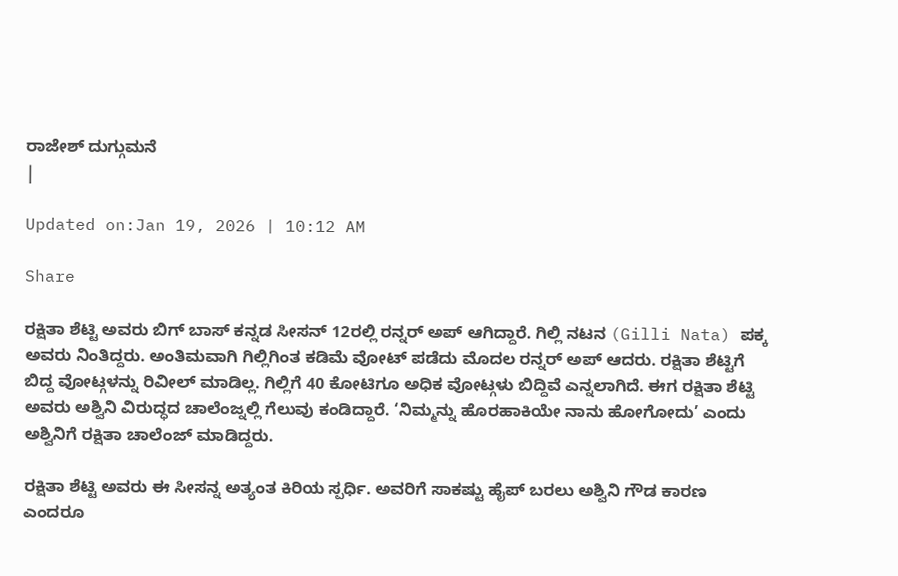ರಾಜೇಶ್ ದುಗ್ಗುಮನೆ
|

Updated on:Jan 19, 2026 | 10:12 AM

Share

ರಕ್ಷಿತಾ ಶೆಟ್ಟಿ ಅವರು ಬಿಗ್ ಬಾಸ್ ಕನ್ನಡ ಸೀಸನ್ 12ರಲ್ಲಿ ರನ್ನರ್ ಅಪ್ ಆಗಿದ್ದಾರೆ. ಗಿಲ್ಲಿ ನಟನ (Gilli Nata) ಪಕ್ಕ ಅವರು ನಿಂತಿದ್ದರು. ಅಂತಿಮವಾಗಿ ಗಿಲ್ಲಿಗಿಂತ ಕಡಿಮೆ ವೋಟ್ ಪಡೆದು ಮೊದಲ ರನ್ನರ್ ಅಪ್ ಆದರು. ರಕ್ಷಿತಾ ಶೆಟ್ಟಿಗೆ ಬಿದ್ದ ವೋಟ್ಗಳನ್ನು ರಿವೀಲ್ ಮಾಡಿಲ್ಲ. ಗಿಲ್ಲಿಗೆ 40 ಕೋಟಿಗೂ ಅಧಿಕ ವೋಟ್ಗಳು ಬಿದ್ದಿವೆ ಎನ್ನಲಾಗಿದೆ. ಈಗ ರಕ್ಷಿತಾ ಶೆಟ್ಟಿ ಅವರು ಅಶ್ವಿನಿ ವಿರುದ್ಧದ ಚಾಲೆಂಜ್ನಲ್ಲಿ ಗೆಲುವು ಕಂಡಿದ್ದಾರೆ. ‘ನಿಮ್ಮನ್ನು ಹೊರಹಾಕಿಯೇ ನಾನು ಹೋಗೋದು’ ಎಂದು ಅಶ್ವಿನಿಗೆ ರಕ್ಷಿತಾ ಚಾಲೆಂಜ್ ಮಾಡಿದ್ದರು.

ರಕ್ಷಿತಾ ಶೆಟ್ಟಿ ಅವರು ಈ ಸೀಸನ್ನ ಅತ್ಯಂತ ಕಿರಿಯ ಸ್ಪರ್ಧಿ. ಅವರಿಗೆ ಸಾಕಷ್ಟು ಹೈಪ್ ಬರಲು ಅಶ್ವಿನಿ ಗೌಡ ಕಾರಣ ಎಂದರೂ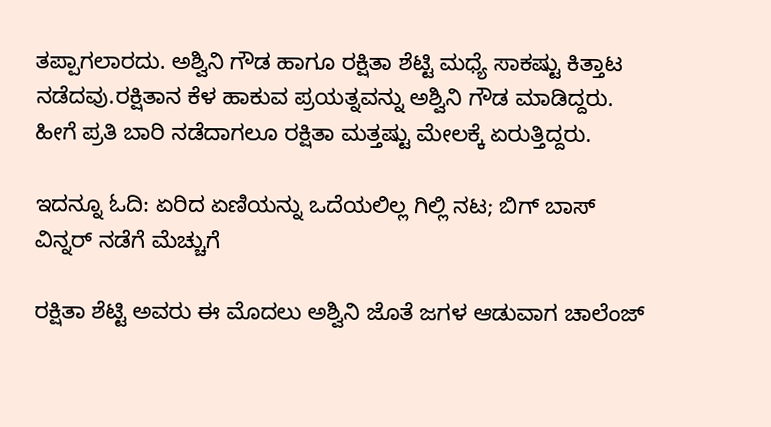ತಪ್ಪಾಗಲಾರದು. ಅಶ್ವಿನಿ ಗೌಡ ಹಾಗೂ ರಕ್ಷಿತಾ ಶೆಟ್ಟಿ ಮಧ್ಯೆ ಸಾಕಷ್ಟು ಕಿತ್ತಾಟ ನಡೆದವು.ರಕ್ಷಿತಾನ ಕೆಳ ಹಾಕುವ ಪ್ರಯತ್ನವನ್ನು ಅಶ್ವಿನಿ ಗೌಡ ಮಾಡಿದ್ದರು. ಹೀಗೆ ಪ್ರತಿ ಬಾರಿ ನಡೆದಾಗಲೂ ರಕ್ಷಿತಾ ಮತ್ತಷ್ಟು ಮೇಲಕ್ಕೆ ಏರುತ್ತಿದ್ದರು.

ಇದನ್ನೂ ಓದಿ: ಏರಿದ ಏಣಿಯನ್ನು ಒದೆಯಲಿಲ್ಲ ಗಿಲ್ಲಿ ನಟ; ಬಿಗ್ ಬಾಸ್ ವಿನ್ನರ್ ನಡೆಗೆ ಮೆಚ್ಚುಗೆ

ರಕ್ಷಿತಾ ಶೆಟ್ಟಿ ಅವರು ಈ ಮೊದಲು ಅಶ್ವಿನಿ ಜೊತೆ ಜಗಳ ಆಡುವಾಗ ಚಾಲೆಂಜ್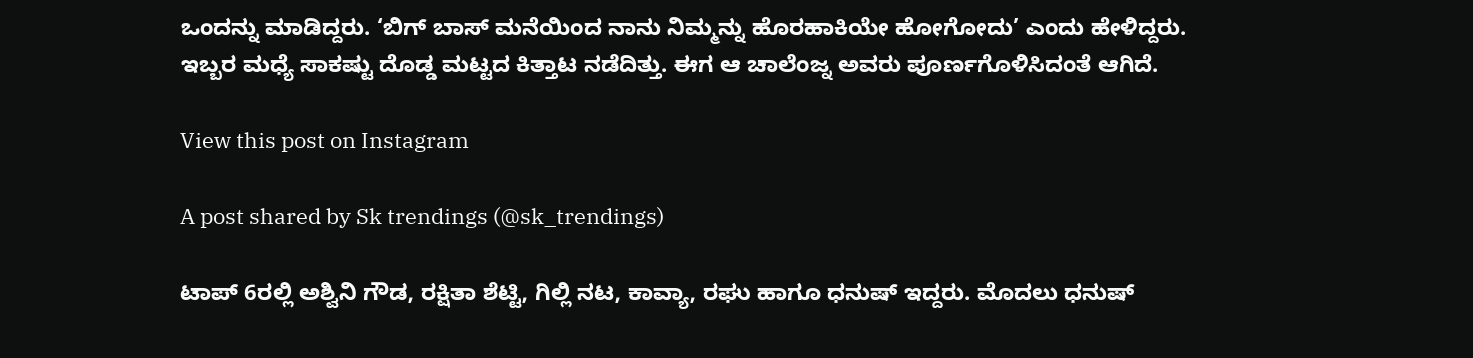ಒಂದನ್ನು ಮಾಡಿದ್ದರು. ‘ಬಿಗ್ ಬಾಸ್ ಮನೆಯಿಂದ ನಾನು ನಿಮ್ಮನ್ನು ಹೊರಹಾಕಿಯೇ ಹೋಗೋದು’ ಎಂದು ಹೇಳಿದ್ದರು. ಇಬ್ಬರ ಮಧ್ಯೆ ಸಾಕಷ್ಟು ದೊಡ್ಡ ಮಟ್ಟದ ಕಿತ್ತಾಟ ನಡೆದಿತ್ತು. ಈಗ ಆ ಚಾಲೆಂಜ್ನ ಅವರು ಪೂರ್ಣಗೊಳಿಸಿದಂತೆ ಆಗಿದೆ.

View this post on Instagram

A post shared by Sk trendings (@sk_trendings)

ಟಾಪ್ 6ರಲ್ಲಿ ಅಶ್ವಿನಿ ಗೌಡ, ರಕ್ಷಿತಾ ಶೆಟ್ಟಿ, ಗಿಲ್ಲಿ ನಟ, ಕಾವ್ಯಾ, ರಘು ಹಾಗೂ ಧನುಷ್ ಇದ್ದರು. ಮೊದಲು ಧನುಷ್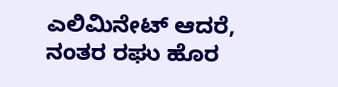ಎಲಿಮಿನೇಟ್ ಆದರೆ, ನಂತರ ರಘು ಹೊರ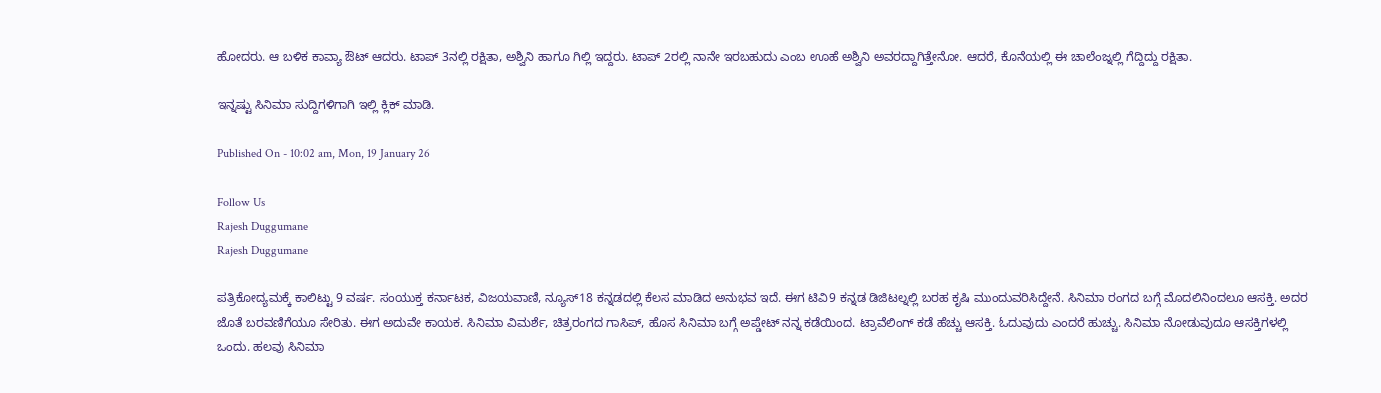ಹೋದರು. ಆ ಬಳಿಕ ಕಾವ್ಯಾ ಔಟ್ ಆದರು. ಟಾಪ್ 3ನಲ್ಲಿ ರಕ್ಷಿತಾ, ಅಶ್ವಿನಿ ಹಾಗೂ ಗಿಲ್ಲಿ ಇದ್ದರು. ಟಾಪ್ 2ರಲ್ಲಿ ನಾನೇ ಇರಬಹುದು ಎಂಬ ಊಹೆ ಅಶ್ವಿನಿ ಅವರದ್ದಾಗಿತ್ತೇನೋ. ಆದರೆ, ಕೊನೆಯಲ್ಲಿ ಈ ಚಾಲೆಂಜ್ನಲ್ಲಿ ಗೆದ್ದಿದ್ದು ರಕ್ಷಿತಾ.

ಇನ್ನಷ್ಟು ಸಿನಿಮಾ ಸುದ್ದಿಗಳಿಗಾಗಿ ಇಲ್ಲಿ ಕ್ಲಿಕ್ ಮಾಡಿ.

Published On - 10:02 am, Mon, 19 January 26

Follow Us
Rajesh Duggumane
Rajesh Duggumane

ಪತ್ರಿಕೋದ್ಯಮಕ್ಕೆ ಕಾಲಿಟ್ಟು 9 ವರ್ಷ. ಸಂಯುಕ್ತ ಕರ್ನಾಟಕ, ವಿಜಯವಾಣಿ, ನ್ಯೂಸ್18 ಕನ್ನಡದಲ್ಲಿ ಕೆಲಸ ಮಾಡಿದ ಅನುಭವ ಇದೆ. ಈಗ ಟಿವಿ9 ಕನ್ನಡ ಡಿಜಿಟಲ್ನಲ್ಲಿ ಬರಹ ಕೃಷಿ ಮುಂದುವರಿಸಿದ್ದೇನೆ. ಸಿನಿಮಾ ರಂಗದ ಬಗ್ಗೆ ಮೊದಲಿನಿಂದಲೂ ಆಸಕ್ತಿ. ಅದರ ಜೊತೆ ಬರವಣಿಗೆಯೂ ಸೇರಿತು. ಈಗ ಅದುವೇ ಕಾಯಕ. ಸಿನಿಮಾ ವಿಮರ್ಶೆ, ಚಿತ್ರರಂಗದ ಗಾಸಿಪ್, ಹೊಸ ಸಿನಿಮಾ ಬಗ್ಗೆ ಅಪ್ಡೇಟ್ ನನ್ನ ಕಡೆಯಿಂದ. ಟ್ರಾವೆಲಿಂಗ್ ಕಡೆ ಹೆಚ್ಚು ಆಸಕ್ತಿ. ಓದುವುದು ಎಂದರೆ ಹುಚ್ಚು. ಸಿನಿಮಾ ನೋಡುವುದೂ ಆಸಕ್ತಿಗಳಲ್ಲಿ ಒಂದು. ಹಲವು ಸಿನಿಮಾ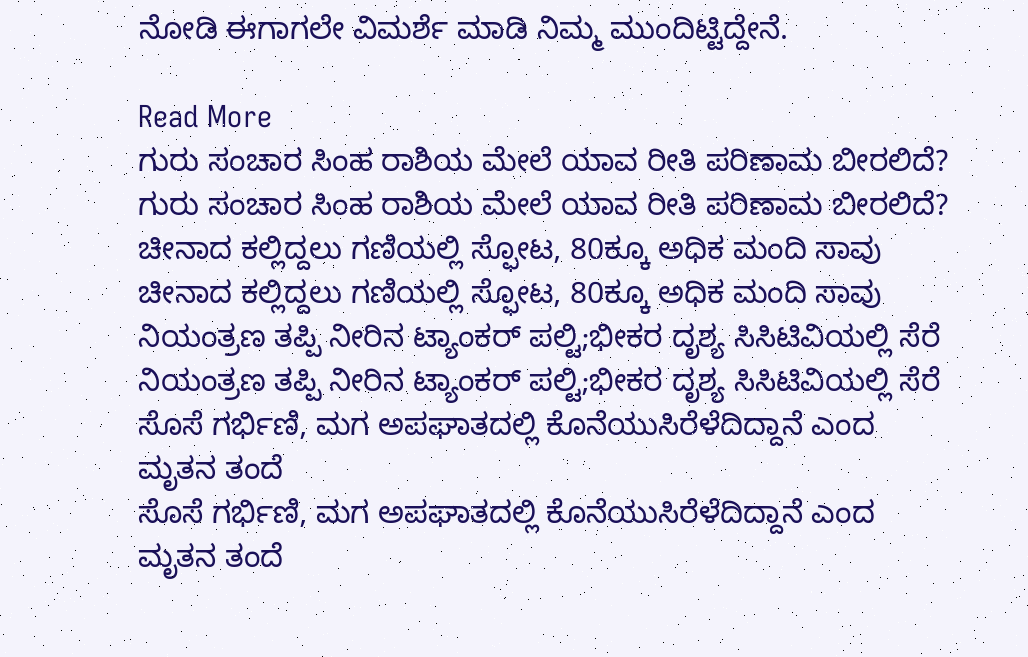ನೋಡಿ ಈಗಾಗಲೇ ವಿಮರ್ಶೆ ಮಾಡಿ ನಿಮ್ಮ ಮುಂದಿಟ್ಟಿದ್ದೇನೆ.

Read More
ಗುರು ಸಂಚಾರ ಸಿಂಹ ರಾಶಿಯ ಮೇಲೆ ಯಾವ ರೀತಿ ಪರಿಣಾಮ ಬೀರಲಿದೆ?
ಗುರು ಸಂಚಾರ ಸಿಂಹ ರಾಶಿಯ ಮೇಲೆ ಯಾವ ರೀತಿ ಪರಿಣಾಮ ಬೀರಲಿದೆ?
ಚೀನಾದ ಕಲ್ಲಿದ್ದಲು ಗಣಿಯಲ್ಲಿ ಸ್ಫೋಟ, 80ಕ್ಕೂ ಅಧಿಕ ಮಂದಿ ಸಾವು
ಚೀನಾದ ಕಲ್ಲಿದ್ದಲು ಗಣಿಯಲ್ಲಿ ಸ್ಫೋಟ, 80ಕ್ಕೂ ಅಧಿಕ ಮಂದಿ ಸಾವು
ನಿಯಂತ್ರಣ ತಪ್ಪಿ ನೀರಿನ ಟ್ಯಾಂಕರ್ ಪಲ್ಟಿ;ಭೀಕರ ದೃಶ್ಯ ಸಿಸಿಟಿವಿಯಲ್ಲಿ ಸೆರೆ
ನಿಯಂತ್ರಣ ತಪ್ಪಿ ನೀರಿನ ಟ್ಯಾಂಕರ್ ಪಲ್ಟಿ;ಭೀಕರ ದೃಶ್ಯ ಸಿಸಿಟಿವಿಯಲ್ಲಿ ಸೆರೆ
ಸೊಸೆ ಗರ್ಭಿಣಿ, ಮಗ ಅಪಘಾತದಲ್ಲಿ ಕೊನೆಯುಸಿರೆಳೆದಿದ್ದಾನೆ ಎಂದ ಮೃತನ ತಂದೆ
ಸೊಸೆ ಗರ್ಭಿಣಿ, ಮಗ ಅಪಘಾತದಲ್ಲಿ ಕೊನೆಯುಸಿರೆಳೆದಿದ್ದಾನೆ ಎಂದ ಮೃತನ ತಂದೆ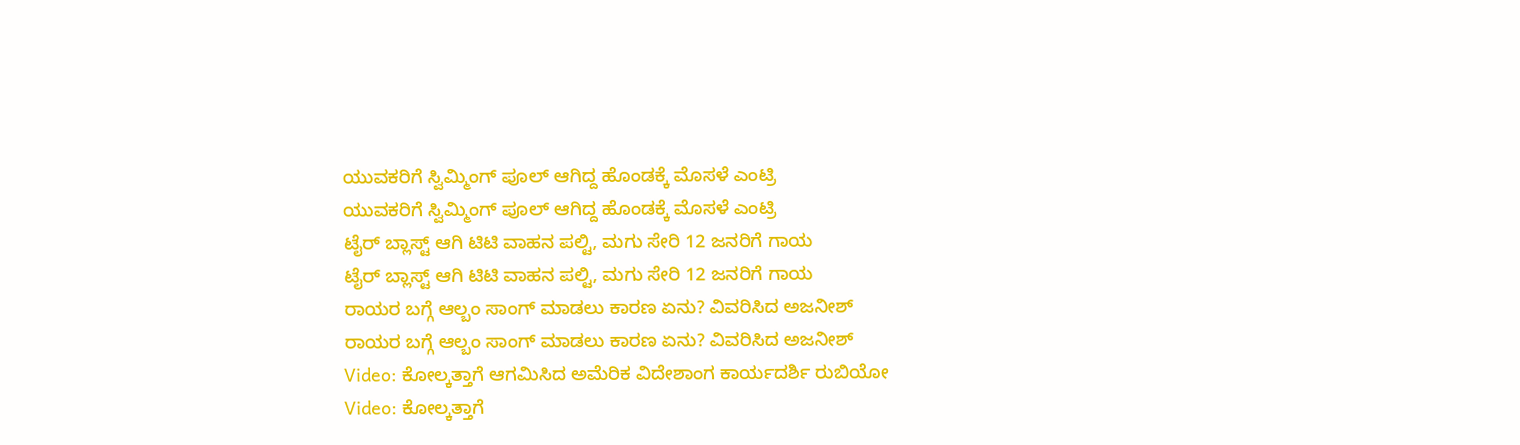ಯುವಕರಿಗೆ ಸ್ವಿಮ್ಮಿಂಗ್ ಪೂಲ್ ಆಗಿದ್ದ ಹೊಂಡಕ್ಕೆ ಮೊಸಳೆ ಎಂಟ್ರಿ
ಯುವಕರಿಗೆ ಸ್ವಿಮ್ಮಿಂಗ್ ಪೂಲ್ ಆಗಿದ್ದ ಹೊಂಡಕ್ಕೆ ಮೊಸಳೆ ಎಂಟ್ರಿ
ಟೈರ್ ಬ್ಲಾಸ್ಟ್ ಆಗಿ ಟಿಟಿ ವಾಹನ ಪಲ್ಟಿ, ಮಗು ಸೇರಿ 12 ಜನರಿಗೆ ಗಾಯ
ಟೈರ್ ಬ್ಲಾಸ್ಟ್ ಆಗಿ ಟಿಟಿ ವಾಹನ ಪಲ್ಟಿ, ಮಗು ಸೇರಿ 12 ಜನರಿಗೆ ಗಾಯ
ರಾಯರ ಬಗ್ಗೆ ಆಲ್ಬಂ ಸಾಂಗ್ ಮಾಡಲು ಕಾರಣ ಏನು? ವಿವರಿಸಿದ ಅಜನೀಶ್
ರಾಯರ ಬಗ್ಗೆ ಆಲ್ಬಂ ಸಾಂಗ್ ಮಾಡಲು ಕಾರಣ ಏನು? ವಿವರಿಸಿದ ಅಜನೀಶ್
Video: ಕೋಲ್ಕತ್ತಾಗೆ ಆಗಮಿಸಿದ ಅಮೆರಿಕ ವಿದೇಶಾಂಗ ಕಾರ್ಯದರ್ಶಿ ರುಬಿಯೋ
Video: ಕೋಲ್ಕತ್ತಾಗೆ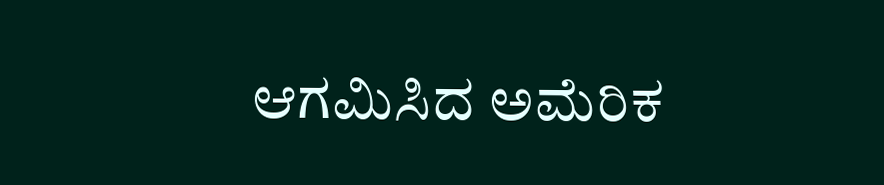ಆಗಮಿಸಿದ ಅಮೆರಿಕ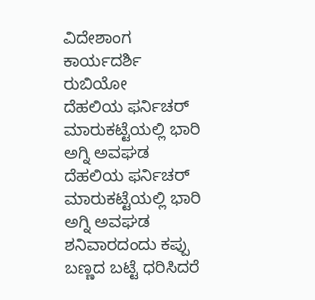ವಿದೇಶಾಂಗ ಕಾರ್ಯದರ್ಶಿ ರುಬಿಯೋ
ದೆಹಲಿಯ ಫರ್ನಿಚರ್ ಮಾರುಕಟ್ಟೆಯಲ್ಲಿ ಭಾರಿ ಅಗ್ನಿ ಅವಘಡ
ದೆಹಲಿಯ ಫರ್ನಿಚರ್ ಮಾರುಕಟ್ಟೆಯಲ್ಲಿ ಭಾರಿ ಅಗ್ನಿ ಅವಘಡ
ಶನಿವಾರದಂದು ಕಪ್ಪು ಬಣ್ಣದ ಬಟ್ಟೆ ಧರಿಸಿದರೆ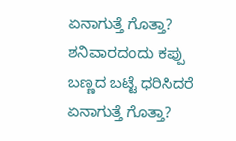ಏನಾಗುತ್ತೆ ಗೊತ್ತಾ?
ಶನಿವಾರದಂದು ಕಪ್ಪು ಬಣ್ಣದ ಬಟ್ಟೆ ಧರಿಸಿದರೆ ಏನಾಗುತ್ತೆ ಗೊತ್ತಾ?